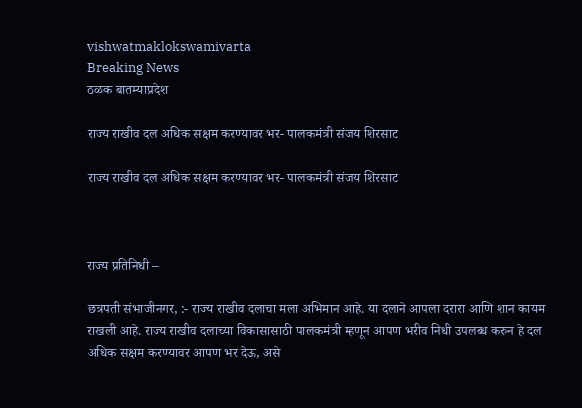vishwatmaklokswamivarta
Breaking News
ठळक बातम्याप्रदेश

राज्य राखीव दल अधिक सक्षम करण्यावर भर- पालकमंत्री संजय शिरसाट

राज्य राखीव दल अधिक सक्षम करण्यावर भर- पालकमंत्री संजय शिरसाट



राज्य प्रतिनिधी –

छत्रपती संभाजीनगर, :- राज्य राखीव दलाचा मला अभिमान आहे. या दलाने आपला दरारा आणि शान कायम राखली आहे. राज्य राखीव दलाच्या विकासासाठी पालकमंत्री म्हणून आपण भरीव निधी उपलब्ध करुन हे दल अधिक सक्षम करण्यावर आपण भर देऊ, असे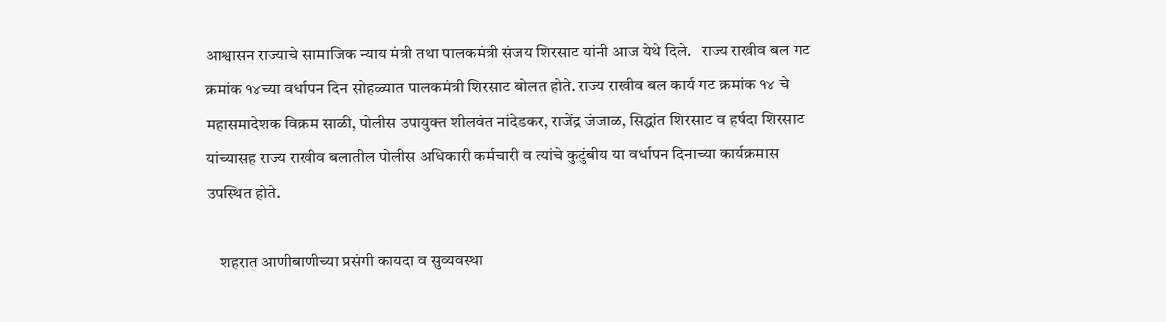आश्वासन राज्याचे सामाजिक न्याय मंत्री तथा पालकमंत्री संजय शिरसाट यांनी आज येथे दिले.   राज्य राखीव बल गट क्रमांक १४च्या वर्धापन दिन सोहळ्यात पालकमंत्री शिरसाट बोलत होते. राज्य राखीव बल कार्य गट क्रमांक १४ चे महासमादेशक विक्रम साळी, पोलीस उपायुक्त शीलवंत नांदेडकर, राजेंद्र जंजाळ, सिद्धांत शिरसाट व हर्षदा शिरसाट यांच्यासह राज्य राखीव बलातील पोलीस अधिकारी कर्मचारी व त्यांचे कुटुंबीय या वर्धापन दिनाच्या कार्यक्रमास उपस्थित होते.

    शहरात आणीबाणीच्या प्रसंगी कायदा व सुव्यवस्था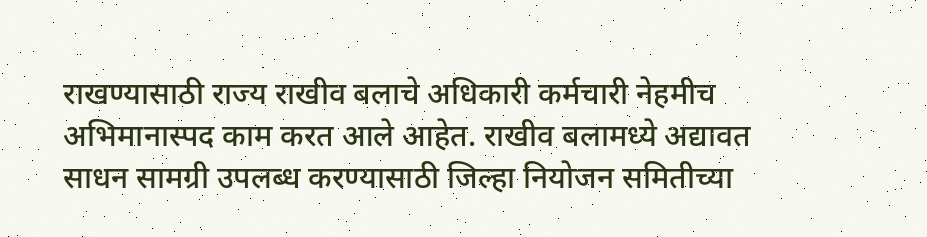राखण्यासाठी राज्य राखीव बलाचे अधिकारी कर्मचारी नेहमीच अभिमानास्पद काम करत आले आहेत. राखीव बलामध्ये अद्यावत साधन सामग्री उपलब्ध करण्यासाठी जिल्हा नियोजन समितीच्या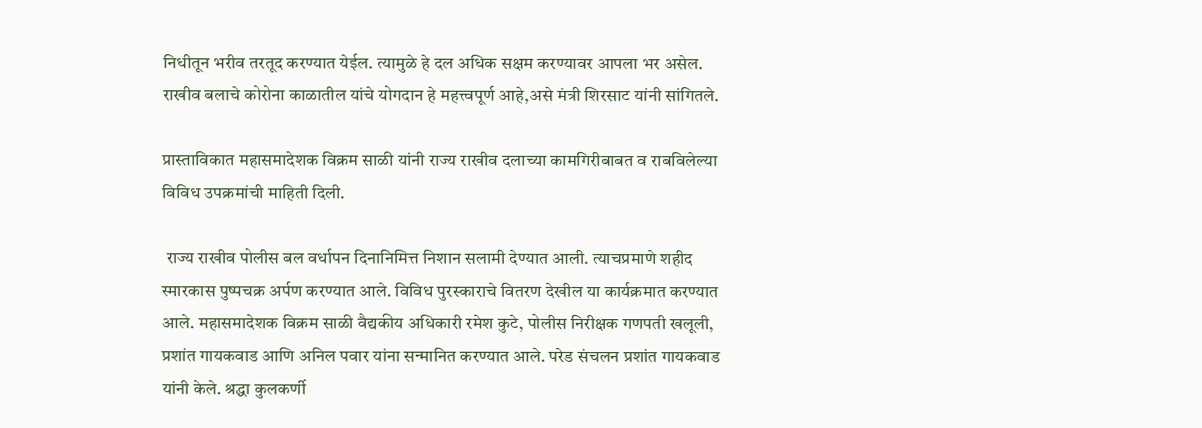निधीतून भरीव तरतूद करण्यात येईल. त्यामुळे हे दल अधिक सक्षम करण्यावर आपला भर असेल. राखीव बलाचे कोरोना काळातील यांचे योगदान हे महत्त्वपूर्ण आहे,असे मंत्री शिरसाट यांनी सांगितले.

प्रास्ताविकात महासमादेशक विक्रम साळी यांनी राज्य राखीव दलाच्या कामगिरीबाबत व राबविलेल्या विविध उपक्रमांची माहिती दिली.

 राज्य राखीव पोलीस बल वर्धापन दिनानिमित्त निशान सलामी देण्यात आली. त्याचप्रमाणे शहीद स्मारकास पुष्पचक्र अर्पण करण्यात आले. विविध पुरस्काराचे वितरण देखील या कार्यक्रमात करण्यात आले. महासमादेशक विक्रम साळी वैद्यकीय अधिकारी रमेश कुटे, पोलीस निरीक्षक गणपती खलूली, प्रशांत गायकवाड आणि अनिल पवार यांना सन्मानित करण्यात आले. परेड संचलन प्रशांत गायकवाड यांनी केले. श्रद्धा कुलकर्णी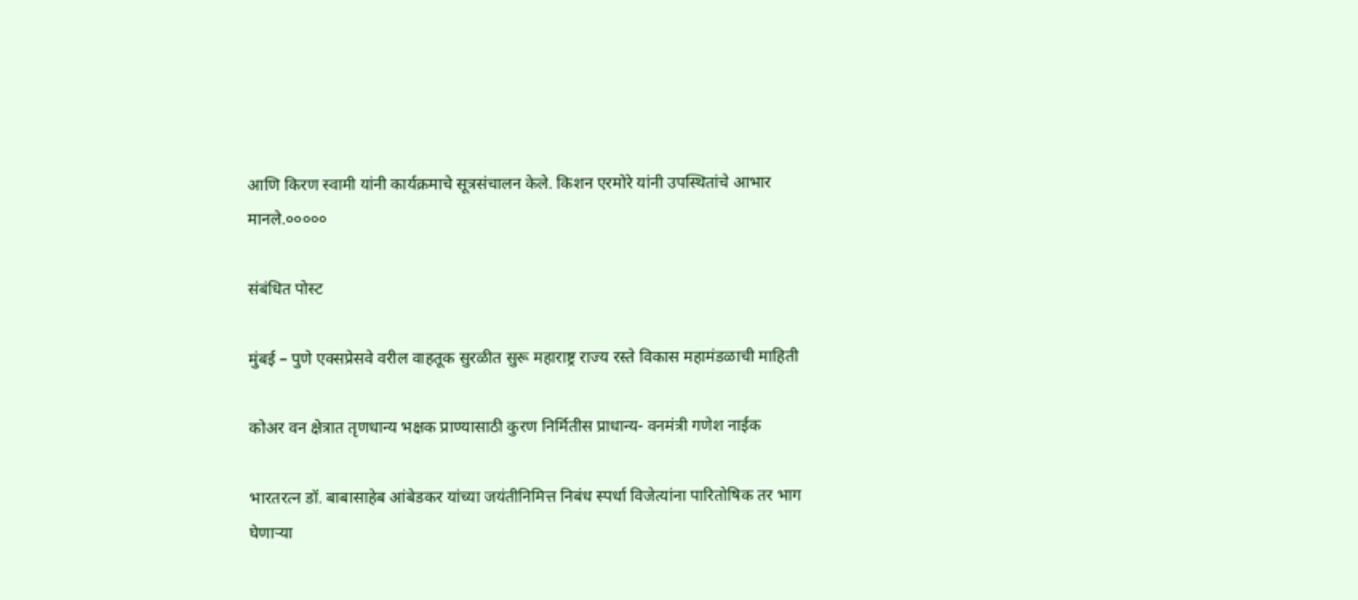आणि किरण स्वामी यांनी कार्यक्रमाचे सूत्रसंचालन केले. किशन एरमोरे यांनी उपस्थितांचे आभार मानले.०००००

संबंधित पोस्ट

मुंबई – पुणे एक्सप्रेसवे वरील वाहतूक सुरळीत सुरू महाराष्ट्र राज्य रस्ते विकास महामंडळाची माहिती

कोअर वन क्षेत्रात तृणधान्य भक्षक प्राण्यासाठी कुरण निर्मितीस प्राधान्य- वनमंत्री गणेश नाईक

भारतरत्न डॉ. बाबासाहेब आंबेडकर यांच्या जयंतीनिमित्त निबंध स्पर्धा विजेत्यांना पारितोषिक तर भाग घेणाऱ्या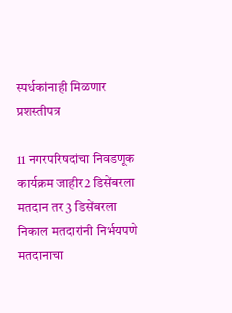स्पर्धकांनाही मिळणार प्रशस्तीपत्र

11 नगरपरिषदांचा निवडणूक कार्यक्रम जाहीर2 डिसेंबरला मतदान तर 3 डिसेंबरला निकाल मतदारांनी निर्भयपणे मतदानाचा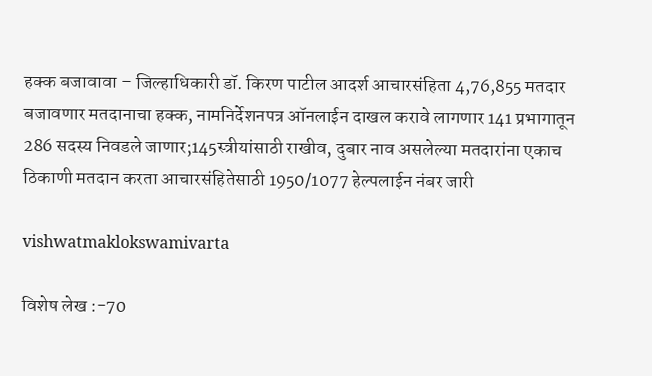हक्क बजावावा – जिल्हाधिकारी डॉ. किरण पाटील आदर्श आचारसंहिता 4,76,855 मतदार बजावणार मतदानाचा हक्क, नामनिर्देशनपत्र ऑनलाईन दाखल करावे लागणार 141 प्रभागातून 286 सदस्य निवडले जाणार;145स्त्रीयांसाठी राखीव, दुबार नाव असलेल्या मतदारांना एकाच ठिकाणी मतदान करता आचारसंहितेसाठी 1950/1077 हेल्पलाईन नंबर जारी

vishwatmaklokswamivarta

विशेष लेख :-70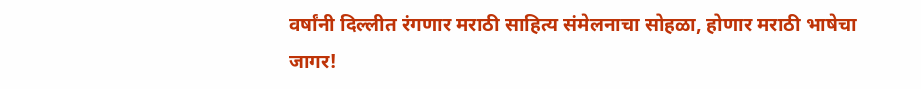वर्षांनी दिल्लीत रंगणार मराठी साहित्य संमेलनाचा सोहळा, होणार मराठी भाषेचा जागर!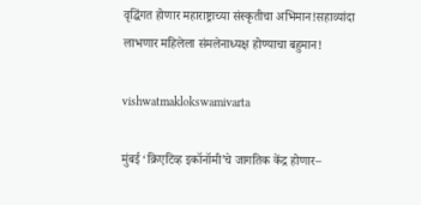वृद्धिंगत होणार महाराष्ट्राच्या संस्कृतीचा अभिमान!सहाव्यांदा लाभणार महिलेला संमलेनाध्यक्ष होण्याचा बहुमान!

vishwatmaklokswamivarta

मुंबई ‘क्रिएटिव्ह इकॉनॉमी’चे जागतिक केंद्र होणार–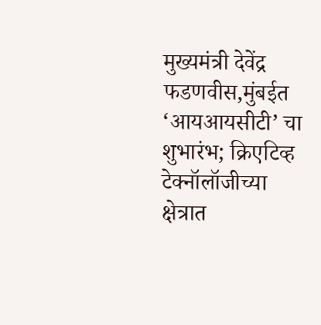मुख्यमंत्री देवेंद्र फडणवीस,मुंबईत ‘आयआयसीटी’ चा शुभारंभ; क्रिएटिव्ह टेक्नॉलॉजीच्या क्षेत्रात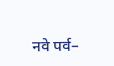नवे पर्व–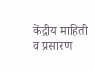केंद्रीय माहिती व प्रसारण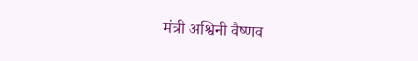मंत्री अश्विनी वैष्णव